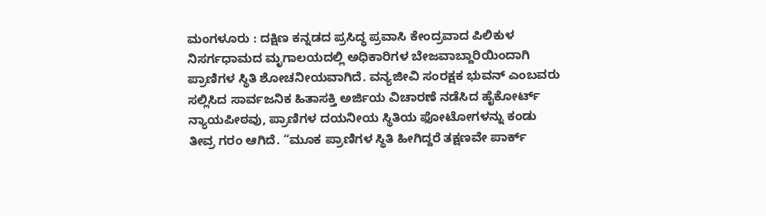ಮಂಗಳೂರು : ದಕ್ಷಿಣ ಕನ್ನಡದ ಪ್ರಸಿದ್ಧ ಪ್ರವಾಸಿ ಕೇಂದ್ರವಾದ ಪಿಲಿಕುಳ ನಿಸರ್ಗಧಾಮದ ಮೃಗಾಲಯದಲ್ಲಿ ಅಧಿಕಾರಿಗಳ ಬೇಜವಾಬ್ದಾರಿಯಿಂದಾಗಿ ಪ್ರಾಣಿಗಳ ಸ್ಥಿತಿ ಶೋಚನೀಯವಾಗಿದೆ. ವನ್ಯಜೀವಿ ಸಂರಕ್ಷಕ ಭುವನ್ ಎಂಬವರು ಸಲ್ಲಿಸಿದ ಸಾರ್ವಜನಿಕ ಹಿತಾಸಕ್ತಿ ಅರ್ಜಿಯ ವಿಚಾರಣೆ ನಡೆಸಿದ ಹೈಕೋರ್ಟ್ ನ್ಯಾಯಪೀಠವು, ಪ್ರಾಣಿಗಳ ದಯನೀಯ ಸ್ಥಿತಿಯ ಫೋಟೋಗಳನ್ನು ಕಂಡು ತೀವ್ರ ಗರಂ ಆಗಿದೆ. “ಮೂಕ ಪ್ರಾಣಿಗಳ ಸ್ಥಿತಿ ಹೀಗಿದ್ದರೆ ತಕ್ಷಣವೇ ಪಾರ್ಕ್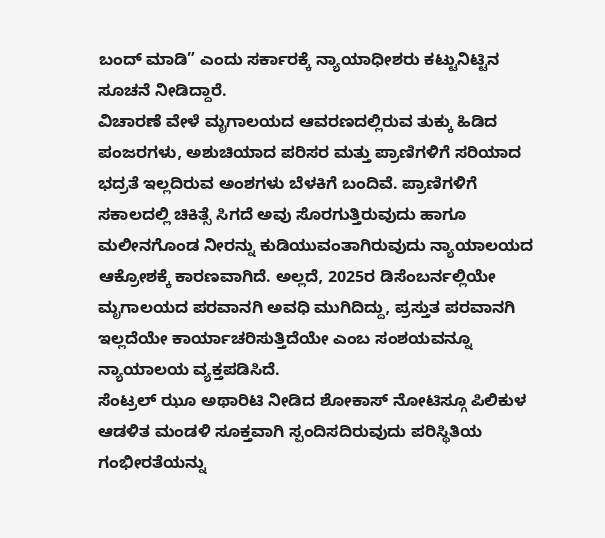ಬಂದ್ ಮಾಡಿ” ಎಂದು ಸರ್ಕಾರಕ್ಕೆ ನ್ಯಾಯಾಧೀಶರು ಕಟ್ಟುನಿಟ್ಟಿನ ಸೂಚನೆ ನೀಡಿದ್ದಾರೆ.
ವಿಚಾರಣೆ ವೇಳೆ ಮೃಗಾಲಯದ ಆವರಣದಲ್ಲಿರುವ ತುಕ್ಕು ಹಿಡಿದ ಪಂಜರಗಳು, ಅಶುಚಿಯಾದ ಪರಿಸರ ಮತ್ತು ಪ್ರಾಣಿಗಳಿಗೆ ಸರಿಯಾದ ಭದ್ರತೆ ಇಲ್ಲದಿರುವ ಅಂಶಗಳು ಬೆಳಕಿಗೆ ಬಂದಿವೆ. ಪ್ರಾಣಿಗಳಿಗೆ ಸಕಾಲದಲ್ಲಿ ಚಿಕಿತ್ಸೆ ಸಿಗದೆ ಅವು ಸೊರಗುತ್ತಿರುವುದು ಹಾಗೂ ಮಲೀನಗೊಂಡ ನೀರನ್ನು ಕುಡಿಯುವಂತಾಗಿರುವುದು ನ್ಯಾಯಾಲಯದ ಆಕ್ರೋಶಕ್ಕೆ ಕಾರಣವಾಗಿದೆ. ಅಲ್ಲದೆ, 2025ರ ಡಿಸೆಂಬರ್ನಲ್ಲಿಯೇ ಮೃಗಾಲಯದ ಪರವಾನಗಿ ಅವಧಿ ಮುಗಿದಿದ್ದು, ಪ್ರಸ್ತುತ ಪರವಾನಗಿ ಇಲ್ಲದೆಯೇ ಕಾರ್ಯಾಚರಿಸುತ್ತಿದೆಯೇ ಎಂಬ ಸಂಶಯವನ್ನೂ ನ್ಯಾಯಾಲಯ ವ್ಯಕ್ತಪಡಿಸಿದೆ.
ಸೆಂಟ್ರಲ್ ಝೂ ಅಥಾರಿಟಿ ನೀಡಿದ ಶೋಕಾಸ್ ನೋಟಿಸ್ಗೂ ಪಿಲಿಕುಳ ಆಡಳಿತ ಮಂಡಳಿ ಸೂಕ್ತವಾಗಿ ಸ್ಪಂದಿಸದಿರುವುದು ಪರಿಸ್ಥಿತಿಯ ಗಂಭೀರತೆಯನ್ನು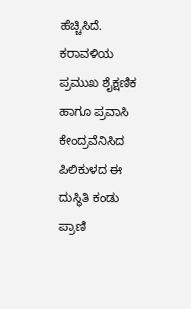ಹೆಚ್ಚಿಸಿದೆ. ಕರಾವಳಿಯ ಪ್ರಮುಖ ಶೈಕ್ಷಣಿಕ ಹಾಗೂ ಪ್ರವಾಸಿ ಕೇಂದ್ರವೆನಿಸಿದ ಪಿಲಿಕುಳದ ಈ ದುಸ್ಥಿತಿ ಕಂಡು ಪ್ರಾಣಿ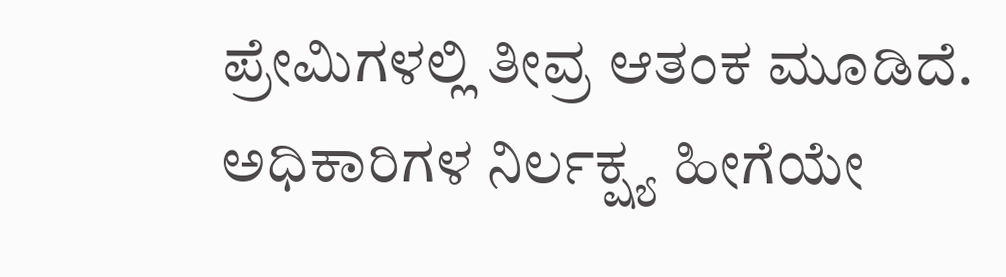ಪ್ರೇಮಿಗಳಲ್ಲಿ ತೀವ್ರ ಆತಂಕ ಮೂಡಿದೆ. ಅಧಿಕಾರಿಗಳ ನಿರ್ಲಕ್ಷ್ಯ ಹೀಗೆಯೇ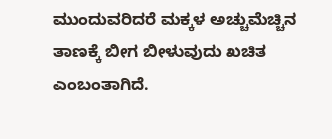ಮುಂದುವರಿದರೆ ಮಕ್ಕಳ ಅಚ್ಚುಮೆಚ್ಚಿನ ತಾಣಕ್ಕೆ ಬೀಗ ಬೀಳುವುದು ಖಚಿತ ಎಂಬಂತಾಗಿದೆ.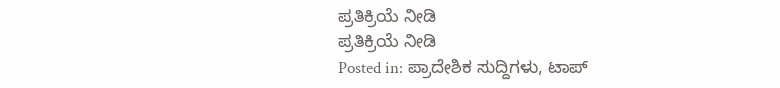ಪ್ರತಿಕ್ರಿಯೆ ನೀಡಿ
ಪ್ರತಿಕ್ರಿಯೆ ನೀಡಿ
Posted in: ಪ್ರಾದೇಶಿಕ ಸುದ್ದಿಗಳು, ಟಾಪ್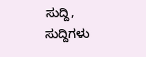ಸುದ್ದಿ, ಸುದ್ದಿಗಳು